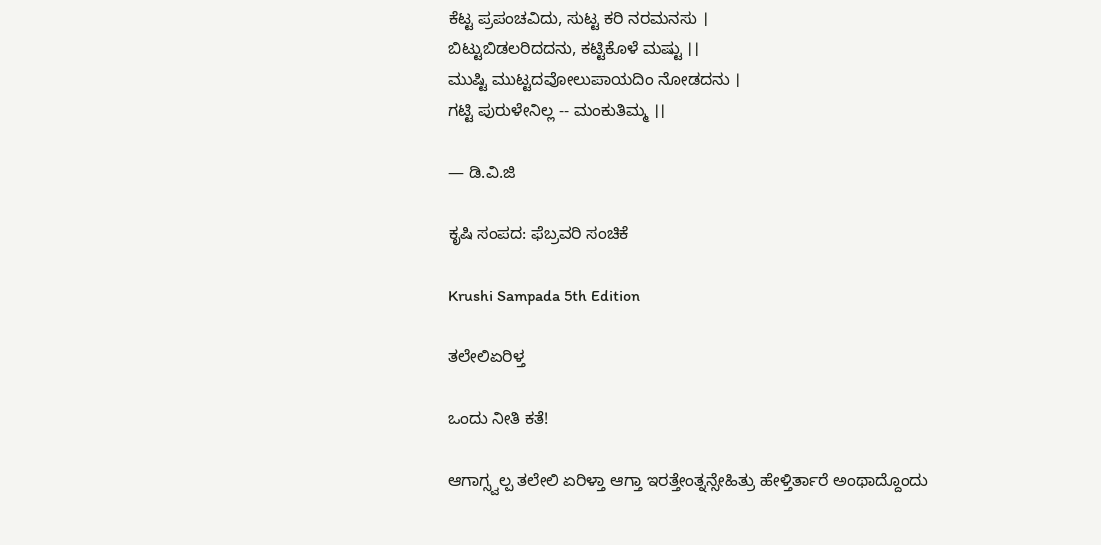ಕೆಟ್ಟ ಪ್ರಪಂಚವಿದು, ಸುಟ್ಟ ಕರಿ ನರಮನಸು ।
ಬಿಟ್ಟುಬಿಡಲರಿದದನು, ಕಟ್ಟಿಕೊಳೆ ಮಷ್ಟು ।।
ಮುಷ್ಟಿ ಮುಟ್ಟದವೋಲುಪಾಯದಿಂ ನೋಡದನು ।
ಗಟ್ಟಿ ಪುರುಳೇನಿಲ್ಲ -- ಮಂಕುತಿಮ್ಮ ।।

— ಡಿ.ವಿ.ಜಿ

ಕೃಷಿ ಸಂಪದ: ಫೆಬ್ರವರಿ ಸಂಚಿಕೆ

Krushi Sampada 5th Edition

ತಲೇಲಿಏರಿಳ್ತ

ಒಂದು ನೀತಿ ಕತೆ!

ಆಗಾಗ್ಸ್ವಲ್ಪ ತಲೇಲಿ ಏರಿಳ್ತಾ ಆಗ್ತಾ ಇರತ್ತೇಂತ್ನನ್ಸೇಹಿತ್ರು ಹೇಳ್ತಿರ್ತಾರೆ ಅಂಥಾದ್ದೊಂದು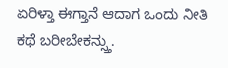ಏರಿಳ್ತಾ ಈಗ್ತಾನೆ ಆದಾಗ ಒಂದು ನೀತಿ ಕಥೆ ಬರೀಬೇಕನ್ಸ್ತು.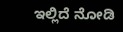ಇಲ್ಲಿದೆ ನೋಡಿ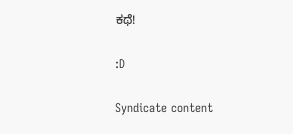ಕಥೆ!

:D

Syndicate content